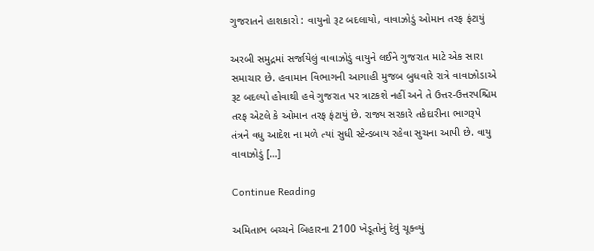ગુજરાતને હાશકારો : વાયુનો રૂટ બદલાયો, વાવાઝોડું ઓમાન તરફ ફંટાયું

અરબી સમુદ્રમાં સર્જાયેલું વાવાઝોડું વાયુને લઈને ગુજરાત માટે એક સારા સમાચાર છે. હવામાન વિભાગની આગાહી મુજબ બુધવારે રાત્રે વાવાઝોડાએ રૂટ બદલ્યો હોવાથી હવે ગુજરાત પર ત્રાટકશે નહીં અને તે ઉત્તર-ઉત્તરપશ્ચિમ તરફ એટલે કે ઓમાન તરફ ફંટાયું છે. રાજ્ય સરકારે તકેદારીના ભાગરૂપે તંત્રને વધુ આદેશ ના મળે ત્યાં સુધી સ્ટેન્ડબાય રહેવા સુચના આપી છે. વાયુ વાવાઝોડું […]

Continue Reading

અમિતાભ બચ્ચને બિહારના 2100 ખેડૂતોનું દેવું ચૂક્વ્યું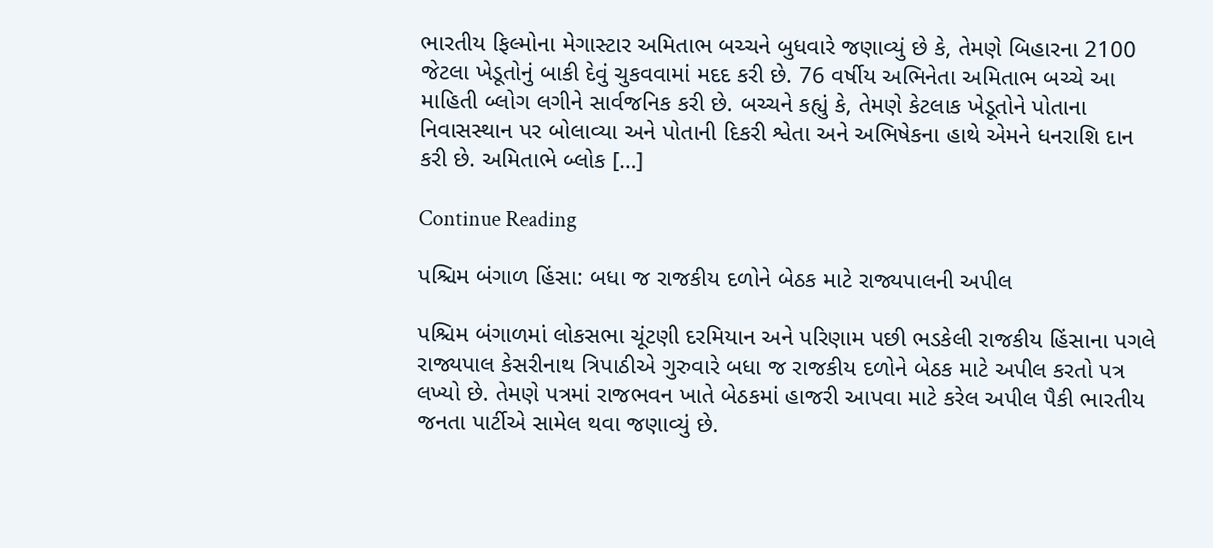ભારતીય ફિલ્મોના મેગાસ્ટાર અમિતાભ બચ્ચને બુધવારે જણાવ્યું છે કે, તેમણે બિહારના 2100 જેટલા ખેડૂતોનું બાકી દેવું ચુકવવામાં મદદ કરી છે. 76 વર્ષીય અભિનેતા અમિતાભ બચ્ચે આ માહિતી બ્લોગ લગીને સાર્વજનિક કરી છે. બચ્ચને કહ્યું કે, તેમણે કેટલાક ખેડૂતોને પોતાના નિવાસસ્થાન પર બોલાવ્યા અને પોતાની દિકરી શ્વેતા અને અભિષેકના હાથે એમને ધનરાશિ દાન કરી છે. અમિતાભે બ્લોક […]

Continue Reading

પશ્ચિમ બંગાળ હિંસા: બધા જ રાજકીય દળોને બેઠક માટે રાજ્યપાલની અપીલ

પશ્ચિમ બંગાળમાં લોકસભા ચૂંટણી દરમિયાન અને પરિણામ પછી ભડકેલી રાજકીય હિંસાના પગલે રાજ્યપાલ કેસરીનાથ ત્રિપાઠીએ ગુરુવારે બધા જ રાજકીય દળોને બેઠક માટે અપીલ કરતો પત્ર લખ્યો છે. તેમણે પત્રમાં રાજભવન ખાતે બેઠકમાં હાજરી આપવા માટે કરેલ અપીલ પૈકી ભારતીય જનતા પાર્ટીએ સામેલ થવા જણાવ્યું છે.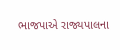ભાજપાએ રાજ્યપાલના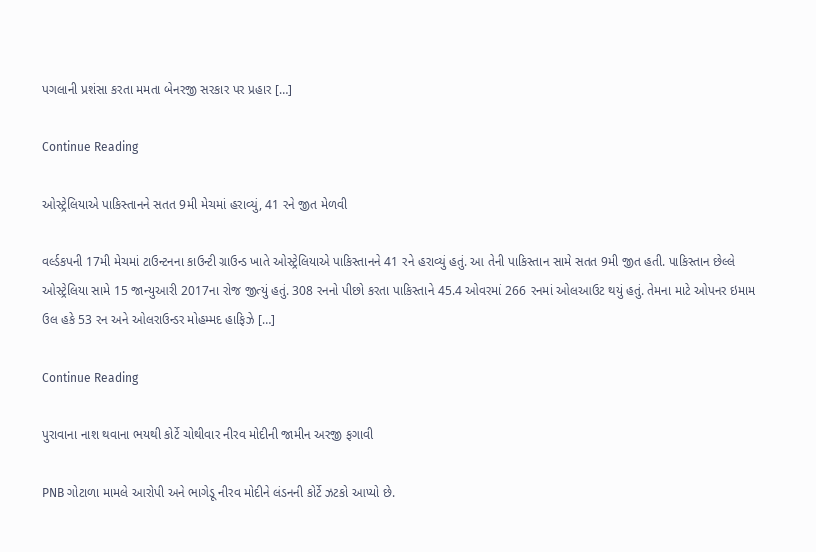પગલાની પ્રશંસા કરતા મમતા બેનરજી સરકાર પર પ્રહાર […]

Continue Reading

ઓસ્ટ્રેલિયાએ પાકિસ્તાનને સતત 9મી મેચમાં હરાવ્યું, 41 રને જીત મેળવી

વર્લ્ડકપની 17મી મેચમાં ટાઉન્ટનના કાઉન્ટી ગ્રાઉન્ડ ખાતે ઓસ્ટ્રેલિયાએ પાકિસ્તાનને 41 રને હરાવ્યું હતું. આ તેની પાકિસ્તાન સામે સતત 9મી જીત હતી. પાકિસ્તાન છેલ્લે ઓસ્ટ્રેલિયા સામે 15 જાન્યુઆરી 2017ના રોજ જીત્યું હતું. 308 રનનો પીછો કરતા પાકિસ્તાને 45.4 ઓવરમાં 266 રનમાં ઓલઆઉટ થયું હતું. તેમના માટે ઓપનર ઇમામ ઉલ હકે 53 રન અને ઓલરાઉન્ડર મોહમ્મદ હાફિઝે […]

Continue Reading

પુરાવાના નાશ થવાના ભયથી કોર્ટે ચોથીવાર નીરવ મોદીની જામીન અરજી ફગાવી

PNB ગોટાળા મામલે આરોપી અને ભાગેડૂ નીરવ મોદીને લંડનની કોર્ટે ઝટકો આપ્યો છે.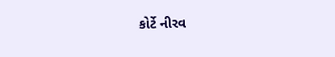કોર્ટે નીરવ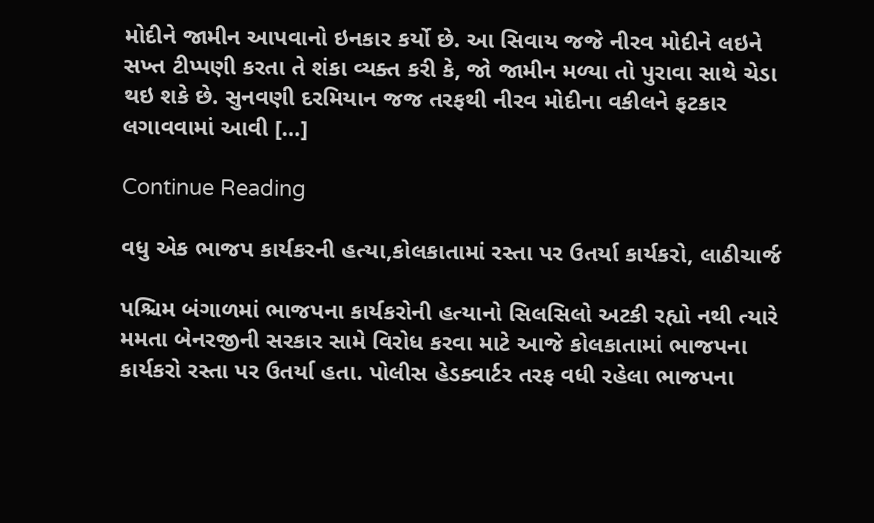મોદીને જામીન આપવાનો ઇનકાર કર્યો છે. આ સિવાય જજે નીરવ મોદીને લઇને સખ્ત ટીપ્પણી કરતા તે શંકા વ્યક્ત કરી કે, જો જામીન મળ્યા તો પુરાવા સાથે ચેડા થઇ શકે છે. સુનવણી દરમિયાન જજ તરફથી નીરવ મોદીના વકીલને ફટકાર લગાવવામાં આવી […]

Continue Reading

વધુ એક ભાજપ કાર્યકરની હત્યા,કોલકાતામાં રસ્તા પર ઉતર્યા કાર્યકરો, લાઠીચાર્જ

પશ્ચિમ બંગાળમાં ભાજપના કાર્યકરોની હત્યાનો સિલસિલો અટકી રહ્યો નથી ત્યારે મમતા બેનરજીની સરકાર સામે વિરોધ કરવા માટે આજે કોલકાતામાં ભાજપના કાર્યકરો રસ્તા પર ઉતર્યા હતા. પોલીસ હેડક્વાર્ટર તરફ વધી રહેલા ભાજપના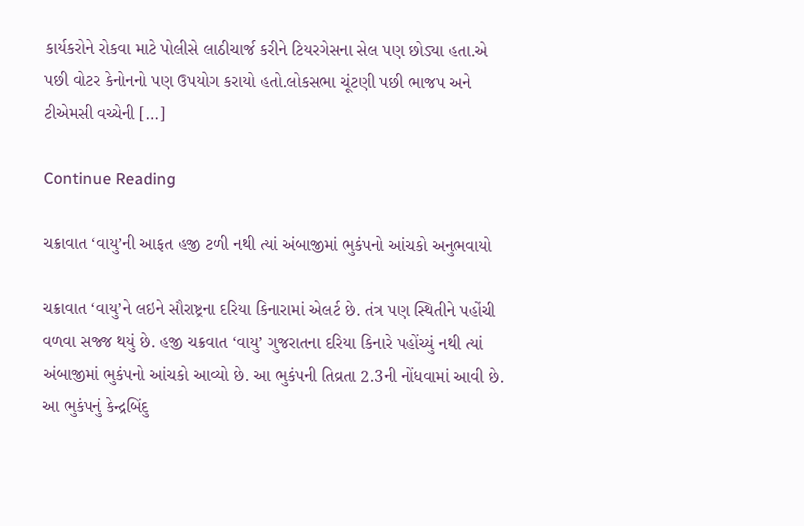કાર્યકરોને રોકવા માટે પોલીસે લાઠીચાર્જ કરીને ટિયરગેસના સેલ પણ છોડ્યા હતા.એ પછી વોટર કેનોનનો પણ ઉપયોગ કરાયો હતો.લોકસભા ચૂંટણી પછી ભાજપ અને ટીએમસી વચ્ચેની […]

Continue Reading

ચક્રાવાત ‘વાયુ’ની આફત હજી ટળી નથી ત્યાં અંબાજીમાં ભુકંપનો આંચકો અનુભવાયો

ચક્રાવાત ‘વાયુ’ને લઇને સૌરાષ્ટ્રના દરિયા કિનારામાં એલર્ટ છે. તંત્ર પણ સ્થિતીને પહોંચી વળવા સજ્જ થયું છે. હજી ચક્રવાત ‘વાયુ’ ગુજરાતના દરિયા કિનારે પહોંચ્યું નથી ત્યાં અંબાજીમાં ભુકંપનો આંચકો આવ્યો છે. આ ભુકંપની તિવ્રતા 2.3ની નોંધવામાં આવી છે. આ ભુકંપનું કેન્દ્રબિંદુ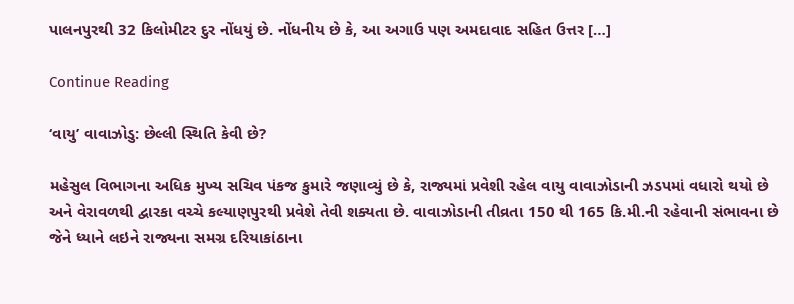પાલનપુરથી 32 કિલોમીટર દુર નોંધયું છે. નોંધનીય છે કે, આ અગાઉ પણ અમદાવાદ સહિત ઉત્તર […]

Continue Reading

‘વાયુ’ વાવાઝોડુ: છેલ્લી સ્થિતિ કેવી છે?

મહેસુલ વિભાગના અધિક મુખ્ય સચિવ પંકજ કુમારે જણાવ્યું છે કે, રાજ્યમાં પ્રવેશી રહેલ વાયુ વાવાઝોડાની ઝડપમાં વધારો થયો છે અને વેરાવળથી દ્વારકા વચ્ચે કલ્યાણપુરથી પ્રવેશે તેવી શક્યતા છે. વાવાઝોડાની તીવ્રતા 150 થી 165 કિ.મી.ની રહેવાની સંભાવના છે જેને ધ્યાને લઇને રાજ્યના સમગ્ર દરિયાકાંઠાના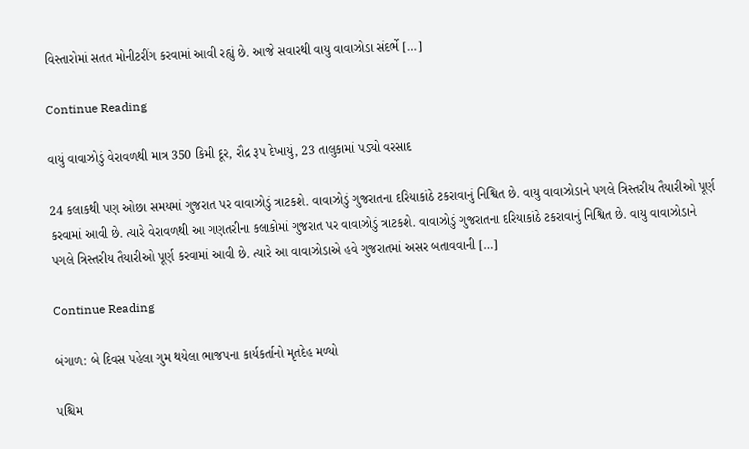વિસ્તારોમાં સતત મોનીટરીંગ કરવામાં આવી રહ્યું છે. આજે સવારથી વાયુ વાવાઝોડા સંદર્ભે […]

Continue Reading

વાયું વાવાઝોડું વેરાવળથી માત્ર 350 કિમી દૂર, રૌદ્ર રૂપ દેખાયું, 23 તાલુકામાં પડ્યો વરસાદ

24 કલાકથી પણ ઓછા સમયમાં ગુજરાત પર વાવાઝોડું ત્રાટકશે. વાવાઝોડું ગુજરાતના દરિયાકાંઠે ટકરાવાનું નિશ્વિત છે. વાયુ વાવાઝોડાને પગલે ત્રિસ્તરીય તૈયારીઓ પૂર્ણ કરવામાં આવી છે. ત્યારે વેરાવળથી આ ગણતરીના કલાકોમાં ગુજરાત પર વાવાઝોડું ત્રાટકશે. વાવાઝોડું ગુજરાતના દરિયાકાંઠે ટકરાવાનું નિશ્વિત છે. વાયુ વાવાઝોડાને પગલે ત્રિસ્તરીય તૈયારીઓ પૂર્ણ કરવામાં આવી છે. ત્યારે આ વાવાઝોડાએ હવે ગુજરાતમાં અસર બતાવવાની […]

Continue Reading

બંગાળ: બે દિવસ પહેલા ગુમ થયેલા ભાજપના કાર્યકર્તાનો મૃતદેહ મળ્યો

પશ્ચિમ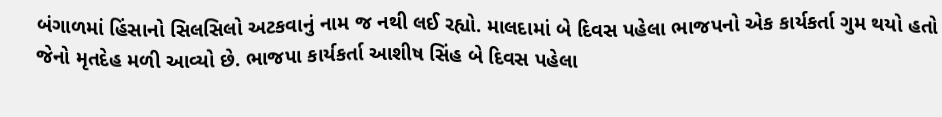બંગાળમાં હિંસાનો સિલસિલો અટકવાનું નામ જ નથી લઈ રહ્યો. માલદામાં બે દિવસ પહેલા ભાજપનો એક કાર્યકર્તા ગુમ થયો હતો જેનો મૃતદેહ મળી આવ્યો છે. ભાજપા કાર્યકર્તા આશીષ સિંહ બે દિવસ પહેલા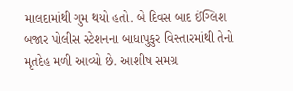માલદામાંથી ગુમ થયો હતો. બે દિવસ બાદ ઈંગ્લિશ બજાર પોલીસ સ્ટેશનના બાધાપુકુર વિસ્તારમાંથી તેનો મૃતદેહ મળી આવ્યો છે. આશીષ સમગ્ર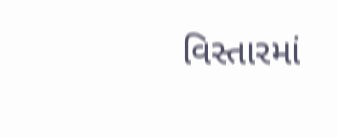વિસ્તારમાં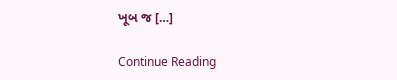ખૂબ જ […]

Continue Reading